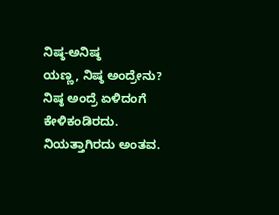ನಿಷ್ಠ-ಅನಿಷ್ಠ
ಯಣ್ಣ, ನಿಷ್ಠ ಅಂದ್ರೇನು?
ನಿಷ್ಠ ಅಂದ್ರೆ ಏಳಿದಂಗೆ ಕೇಳಿಕಂಡಿರದು. ನಿಯತ್ತಾಗಿರದು ಅಂತವ.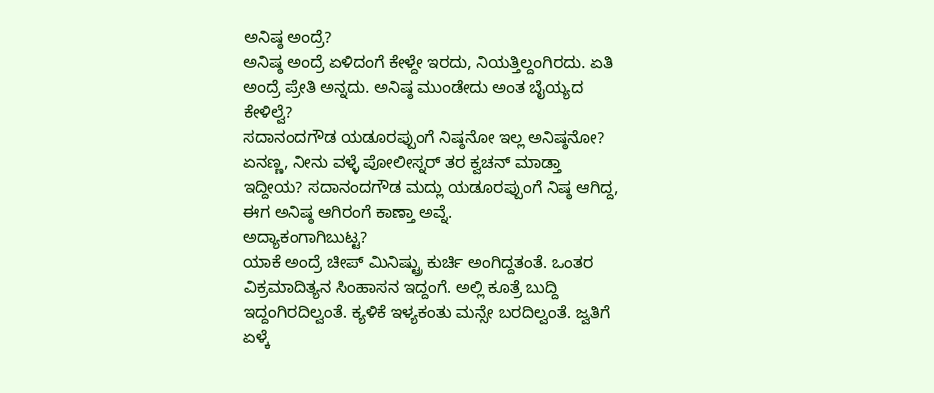ಅನಿಷ್ಠ ಅಂದ್ರೆ?
ಅನಿಷ್ಠ ಅಂದ್ರೆ ಏಳಿದಂಗೆ ಕೇಳ್ದೇ ಇರದು, ನಿಯತ್ತಿಲ್ದಂಗಿರದು. ಏತಿ ಅಂದ್ರೆ ಪ್ರೇತಿ ಅನ್ನದು. ಅನಿಷ್ಠ ಮುಂಡೇದು ಅಂತ ಬೈಯ್ಯದ ಕೇಳಿಲ್ವೆ?
ಸದಾನಂದಗೌಡ ಯಡೂರಪ್ಪುಂಗೆ ನಿಷ್ಠನೋ ಇಲ್ಲ ಅನಿಷ್ಠನೋ?
ಏನಣ್ಣ, ನೀನು ವಳ್ಳೆ ಪೋಲೀಸ್ನರ್ ತರ ಕ್ವಚನ್ ಮಾಡ್ತಾ ಇದ್ದೀಯ? ಸದಾನಂದಗೌಡ ಮದ್ಲು ಯಡೂರಪ್ಪುಂಗೆ ನಿಷ್ಠ ಆಗಿದ್ದ, ಈಗ ಅನಿಷ್ಠ ಆಗಿರಂಗೆ ಕಾಣ್ತಾ ಅವ್ನೆ.
ಅದ್ಯಾಕಂಗಾಗಿಬುಟ್ಟ?
ಯಾಕೆ ಅಂದ್ರೆ ಚೀಪ್ ಮಿನಿಷ್ಟ್ರು ಕುರ್ಚಿ ಅಂಗಿದ್ದತಂತೆ. ಒಂತರ ವಿಕ್ರಮಾದಿತ್ಯನ ಸಿಂಹಾಸನ ಇದ್ದಂಗೆ. ಅಲ್ಲಿ ಕೂತ್ರೆ ಬುದ್ದಿ ಇದ್ದಂಗಿರದಿಲ್ವಂತೆ. ಕ್ಯಳಿಕೆ ಇಳ್ಯಕಂತು ಮನ್ಸೇ ಬರದಿಲ್ವಂತೆ. ಜ್ವತಿಗೆ ಏಳ್ಕೆ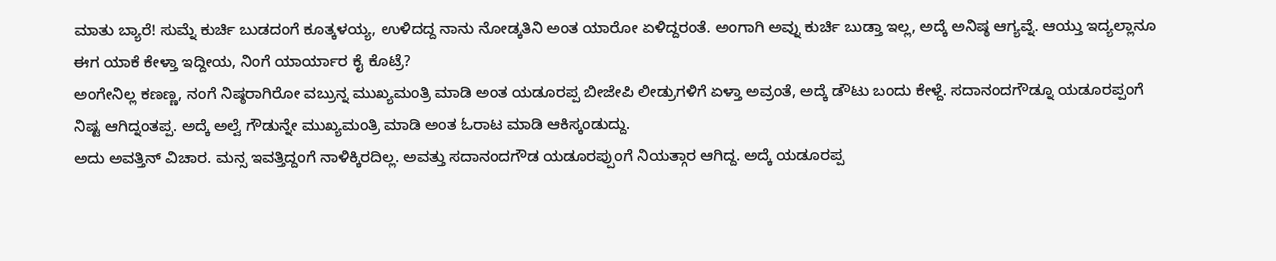ಮಾತು ಬ್ಯಾರೆ! ಸುಮ್ನೆ ಕುರ್ಚಿ ಬುಡದಂಗೆ ಕೂತ್ಕಳಯ್ಯ, ಉಳಿದದ್ದ ನಾನು ನೋಡ್ಕತಿನಿ ಅಂತ ಯಾರೋ ಏಳಿದ್ದರಂತೆ. ಅಂಗಾಗಿ ಅವ್ನು ಕುರ್ಚಿ ಬುಡ್ತಾ ಇಲ್ಲ, ಅದ್ಕೆ ಅನಿಷ್ಠ ಆಗ್ಯವ್ನೆ. ಆಯ್ತು ಇದ್ಯಲ್ಲಾನೂ ಈಗ ಯಾಕೆ ಕೇಳ್ತಾ ಇದ್ದೀಯ, ನಿಂಗೆ ಯಾರ್ಯಾರ ಕೈ ಕೊಟ್ರೆ?
ಅಂಗೇನಿಲ್ಲ ಕಣಣ್ಣ, ನಂಗೆ ನಿಷ್ಠರಾಗಿರೋ ವಬ್ರುನ್ನ ಮುಖ್ಯಮಂತ್ರಿ ಮಾಡಿ ಅಂತ ಯಡೂರಪ್ಪ ಬೀಜೇಪಿ ಲೀಡ್ರುಗಳಿಗೆ ಏಳ್ತಾ ಅವ್ರಂತೆ, ಅದ್ಕೆ ಡೌಟು ಬಂದು ಕೇಳ್ದೆ. ಸದಾನಂದಗೌಡ್ನೂ ಯಡೂರಪ್ಪಂಗೆ ನಿಷ್ಟ ಆಗಿದ್ನಂತಪ್ಪ. ಅದ್ಕೆ ಅಲ್ವೆ ಗೌಡುನ್ನೇ ಮುಖ್ಯಮಂತ್ರಿ ಮಾಡಿ ಅಂತ ಓರಾಟ ಮಾಡಿ ಆಕಿಸ್ಕಂಡುದ್ದು.
ಅದು ಅವತ್ತಿನ್ ವಿಚಾರ. ಮನ್ಸ ಇವತ್ತಿದ್ದಂಗೆ ನಾಳಿಕ್ಕಿರದಿಲ್ಲ. ಅವತ್ತು ಸದಾನಂದಗೌಡ ಯಡೂರಪ್ಪುಂಗೆ ನಿಯತ್ಗಾರ ಆಗಿದ್ದ. ಅದ್ಕೆ ಯಡೂರಪ್ಪ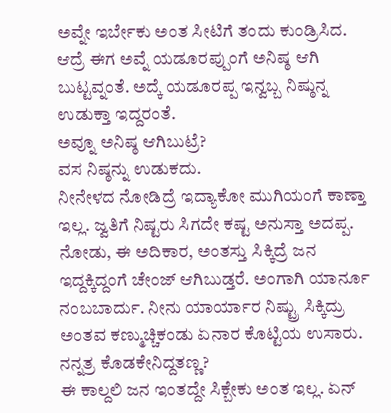ಅವ್ನೇ ಇರ್ಬೇಕು ಅಂತ ಸೀಟಿಗೆ ತಂದು ಕುಂಡ್ರಿಸಿದ. ಆದ್ರೆ ಈಗ ಅವ್ನೆ ಯಡೂರಪ್ಪುಂಗೆ ಅನಿಷ್ಠ ಆಗಿ ಬುಟ್ಟವ್ನಂತೆ. ಅದ್ಕೆ ಯಡೂರಪ್ಪ ಇನ್ವಬ್ಬ ನಿಷ್ಠುನ್ನ ಉಡುಕ್ತಾ ಇದ್ದರಂತೆ.
ಅವ್ನೂ ಅನಿಷ್ಠ ಆಗಿಬುಟ್ರೆ?
ವಸ ನಿಷ್ಠನ್ನು ಉಡುಕದು.
ನೀನೇಳದ ನೋಡಿದ್ರೆ ಇದ್ಯಾಕೋ ಮುಗಿಯಂಗೆ ಕಾಣ್ತಾ ಇಲ್ಲ. ಜ್ವತಿಗೆ ನಿಷ್ಟರು ಸಿಗದೇ ಕಷ್ಟ ಅನುಸ್ತಾ ಅದಪ್ಪ.
ನೋಡು, ಈ ಅದಿಕಾರ, ಅಂತಸ್ತು ಸಿಕ್ಕಿದ್ರೆ ಜನ ಇದ್ದಕ್ಕಿದ್ದಂಗೆ ಚೇಂಜ್ ಆಗಿಬುಡ್ತರೆ. ಅಂಗಾಗಿ ಯಾರ್ನೂ ನಂಬಬಾರ್ದು. ನೀನು ಯಾರ್ಯಾರ ನಿಷ್ಟ್ರು ಸಿಕ್ಕಿದ್ರು ಅಂತವ ಕಣ್ಮುಚ್ಚಿಕಂಡು ಏನಾರ ಕೊಟ್ಟಿಯ ಉಸಾರು.
ನನ್ನತ್ರ ಕೊಡಕೇನಿದ್ದತಣ್ಣ?
ಈ ಕಾಲ್ದಲಿ ಜನ ಇಂತದ್ದೇ ಸಿಕ್ಬೇಕು ಅಂತ ಇಲ್ಲ. ಏನ್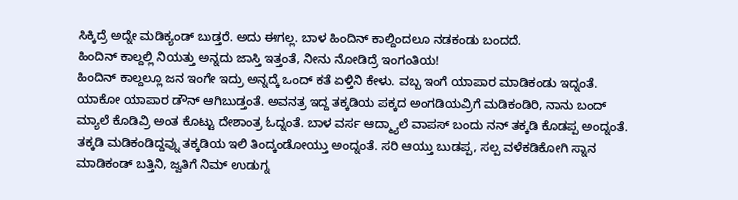ಸಿಕ್ಕಿದ್ರೆ ಅದ್ನೇ ಮಡಿಕ್ಯಂಡ್ ಬುಡ್ತರೆ. ಅದು ಈಗಲ್ಲ. ಬಾಳ ಹಿಂದಿನ್ ಕಾಲ್ದಿಂದಲೂ ನಡಕಂಡು ಬಂದದೆ.
ಹಿಂದಿನ್ ಕಾಲ್ದಲ್ಲಿ ನಿಯತ್ತು ಅನ್ನದು ಜಾಸ್ತಿ ಇತ್ತಂತೆ, ನೀನು ನೋಡಿದ್ರೆ ಇಂಗಂತಿಯ!
ಹಿಂದಿನ್ ಕಾಲ್ದಲ್ಲೂ ಜನ ಇಂಗೇ ಇದ್ರು ಅನ್ನದ್ಕೆ ಒಂದ್ ಕತೆ ಏಳ್ತಿನಿ ಕೇಳು. ವಬ್ಬ ಇಂಗೆ ಯಾಪಾರ ಮಾಡಿಕಂಡು ಇದ್ನಂತೆ. ಯಾಕೋ ಯಾಪಾರ ಡೌನ್ ಆಗಿಬುಡ್ತಂತೆ. ಅವನತ್ರ ಇದ್ದ ತಕ್ಕಡಿಯ ಪಕ್ಕದ ಅಂಗಡಿಯವ್ರಿಗೆ ಮಡಿಕಂಡಿರಿ, ನಾನು ಬಂದ್ ಮ್ಯಾಲೆ ಕೊಡಿವ್ರಿ ಅಂತ ಕೊಟ್ಟು ದೇಶಾಂತ್ರ ಓದ್ನಂತೆ. ಬಾಳ ವರ್ಸ ಆದ್ಮ್ಯಾಲೆ ವಾಪಸ್ ಬಂದು ನನ್ ತಕ್ಕಡಿ ಕೊಡಪ್ಪ ಅಂದ್ನಂತೆ. ತಕ್ಕಡಿ ಮಡಿಕಂಡಿದ್ದವ್ನು ತಕ್ಕಡಿಯ ಇಲಿ ತಿಂದ್ಕಂಡೋಯ್ತು ಅಂದ್ನಂತೆ. ಸರಿ ಆಯ್ತು ಬುಡಪ್ಪ, ಸಲ್ಪ ವಳೆಕಡಿಕೋಗಿ ಸ್ನಾನ ಮಾಡಿಕಂಡ್ ಬತ್ತಿನಿ, ಜ್ವತಿಗೆ ನಿಮ್ ಉಡುಗ್ನ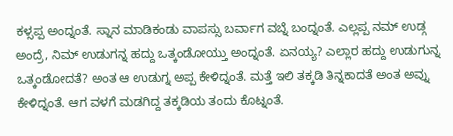ಕಳ್ಸಪ್ಪ ಅಂದ್ನಂತೆ. ಸ್ನಾನ ಮಾಡಿಕಂಡು ವಾಪಸ್ಸು ಬರ್ವಾಗ ವಬ್ನೆ ಬಂದ್ನಂತೆ. ಎಲ್ಲಪ್ಪ ನಮ್ ಉಡ್ಗ ಅಂದ್ರೆ, ನಿಮ್ ಉಡುಗನ್ನ ಹದ್ದು ಒತ್ಕಂಡೋಯ್ತು ಅಂದ್ನಂತೆ. ಏನಯ್ಯ? ಎಲ್ಲಾರ ಹದ್ದು ಉಡುಗುನ್ನ ಒತ್ಕಂಡೋದತೆ? ಅಂತ ಆ ಉಡುಗ್ನ ಅಪ್ಪ ಕೇಳಿದ್ನಂತೆ. ಮತ್ತೆ ಇಲಿ ತಕ್ಕಡಿ ತಿನ್ನಕಾದತೆ ಅಂತ ಅವ್ನು ಕೇಳಿದ್ನಂತೆ. ಆಗ ವಳಗೆ ಮಡಗಿದ್ದ ತಕ್ಕಡಿಯ ತಂದು ಕೊಟ್ನಂತೆ.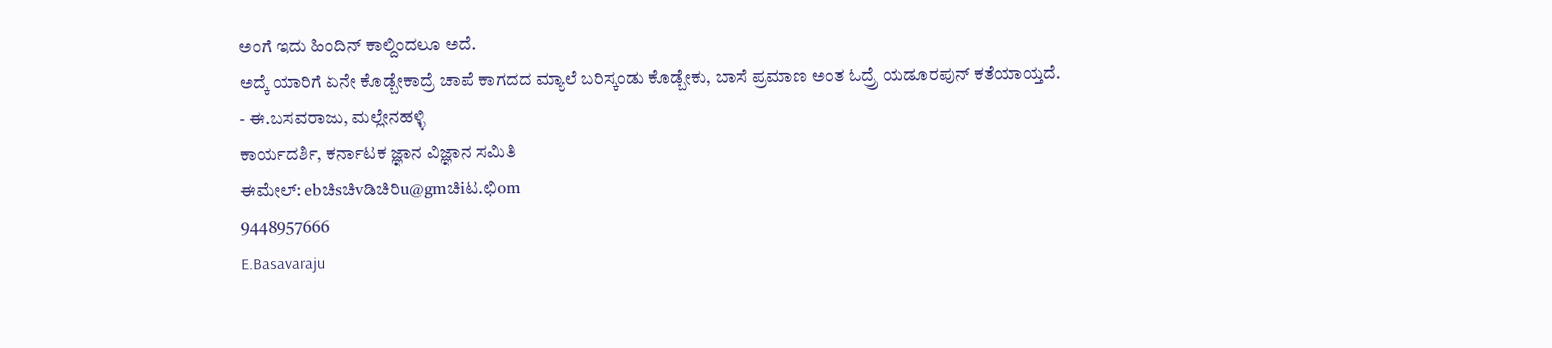ಅಂಗೆ ಇದು ಹಿಂದಿನ್ ಕಾಲ್ದಿಂದಲೂ ಅದೆ.
ಅದ್ಕೆ ಯಾರಿಗೆ ಏನೇ ಕೊಡ್ಬೇಕಾದ್ರೆ ಚಾಪೆ ಕಾಗದದ ಮ್ಯಾಲೆ ಬರಿಸ್ಕಂಡು ಕೊಡ್ಬೇಕು, ಬಾಸೆ ಪ್ರಮಾಣ ಅಂತ ಓದ್ರ್ರೆ ಯಡೂರಪುನ್ ಕತೆಯಾಯ್ತದೆ.
- ಈ.ಬಸವರಾಜು, ಮಲ್ಲೇನಹಳ್ಳಿ
ಕಾರ್ಯದರ್ಶಿ, ಕರ್ನಾಟಕ ಜ್ಞಾನ ವಿಜ್ಞಾನ ಸಮಿತಿ
ಈಮೇಲ್: ebಚಿsಚಿvಡಿಚಿರಿu@gmಚಿiಟ.ಛಿom
9448957666
E.Basavaraju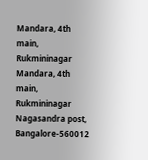Mandara, 4th main, Rukmininagar
Mandara, 4th main, Rukmininagar
Nagasandra post, Bangalore-560012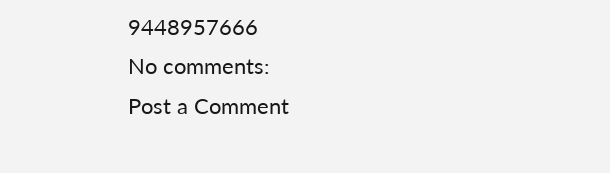9448957666
No comments:
Post a Comment